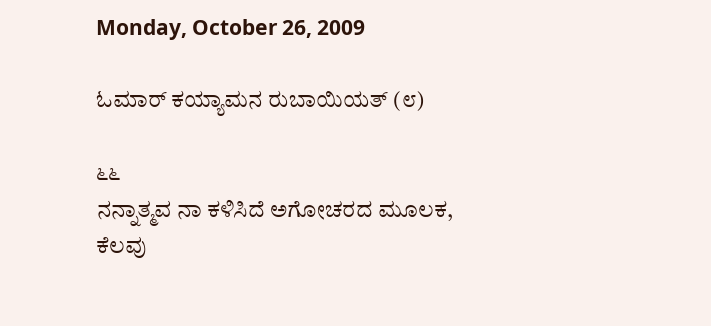Monday, October 26, 2009

ಓಮಾರ್ ಕಯ್ಯಾಮನ ರುಬಾಯಿಯತ್ (೮)

೬೬
ನನ್ನಾತ್ಮವ ನಾ ಕಳಿಸಿದೆ ಅಗೋಚರದ ಮೂಲಕ,
ಕೆಲವು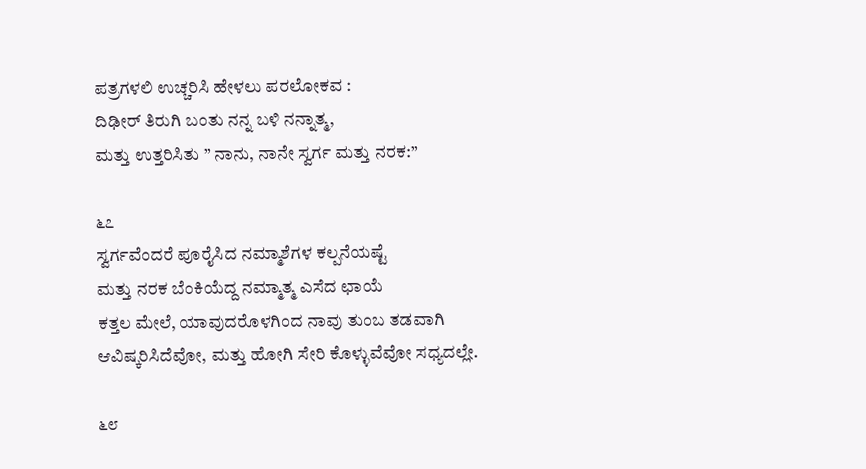ಪತ್ರಗಳಲಿ ಉಚ್ಚರಿಸಿ ಹೇಳಲು ಪರಲೋಕವ :
ದಿಢೀರ್ ತಿರುಗಿ ಬಂತು ನನ್ನ ಬಳಿ ನನ್ನಾತ್ಮ,
ಮತ್ತು ಉತ್ತರಿಸಿತು ” ನಾನು, ನಾನೇ ಸ್ವರ್ಗ ಮತ್ತು ನರಕ:”

೬೭
ಸ್ವರ್ಗವೆಂದರೆ ಪೂರೈಸಿದ ನಮ್ಮಾಶೆಗಳ ಕಲ್ಪನೆಯಷ್ಟೆ
ಮತ್ತು ನರಕ ಬೆಂಕಿಯೆದ್ದ ನಮ್ಮಾತ್ಮ ಎಸೆದ ಛಾಯೆ
ಕತ್ತಲ ಮೇಲೆ, ಯಾವುದರೊಳಗಿಂದ ನಾವು ತುಂಬ ತಡವಾಗಿ
ಆವಿಷ್ಕರಿಸಿದೆವೋ, ಮತ್ತು ಹೋಗಿ ಸೇರಿ ಕೊಳ್ಳುವೆವೋ ಸಧ್ಯದಲ್ಲೇ.

೬೮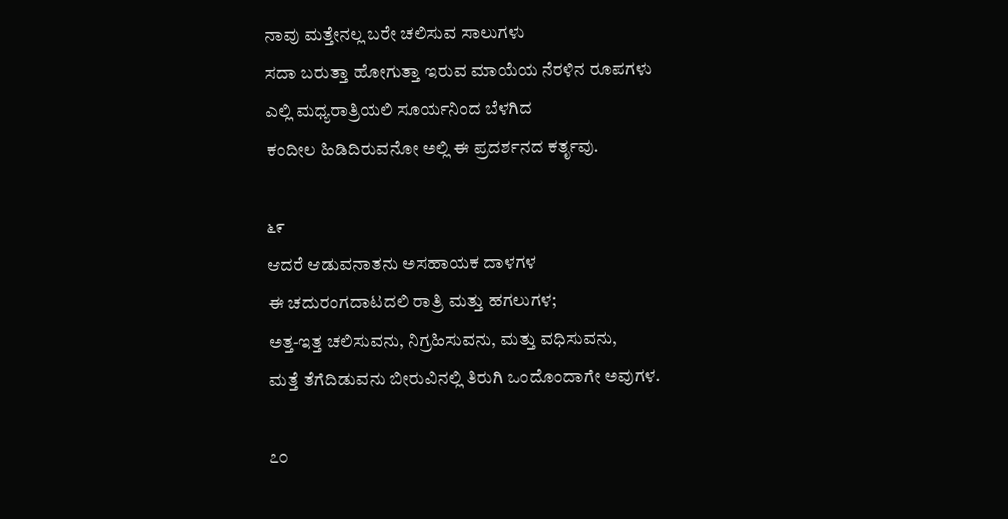ನಾವು ಮತ್ತೇನಲ್ಲ ಬರೇ ಚಲಿಸುವ ಸಾಲುಗಳು
ಸದಾ ಬರುತ್ತಾ ಹೋಗುತ್ತಾ ಇರುವ ಮಾಯೆಯ ನೆರಳಿನ ರೂಪಗಳು
ಎಲ್ಲಿ ಮಧ್ಯರಾತ್ರಿಯಲಿ ಸೂರ್ಯನಿಂದ ಬೆಳಗಿದ
ಕಂದೀಲ ಹಿಡಿದಿರುವನೋ ಅಲ್ಲಿ ಈ ಪ್ರದರ್ಶನದ ಕರ್ತೃವು.

೬೯
ಆದರೆ ಆಡುವನಾತನು ಅಸಹಾಯಕ ದಾಳಗಳ
ಈ ಚದುರಂಗದಾಟದಲಿ ರಾತ್ರಿ ಮತ್ತು ಹಗಲುಗಳ;
ಅತ್ತ-ಇತ್ತ ಚಲಿಸುವನು, ನಿಗ್ರಹಿಸುವನು, ಮತ್ತು ವಧಿಸುವನು,
ಮತ್ತೆ ತೆಗೆದಿಡುವನು ಬೀರುವಿನಲ್ಲಿ ತಿರುಗಿ ಒಂದೊಂದಾಗೇ ಅವುಗಳ.

೭೦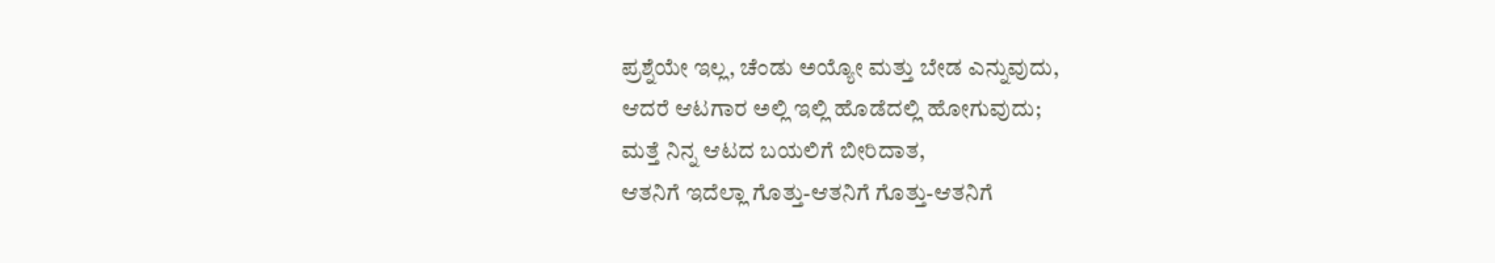ಪ್ರಶ್ನೆಯೇ ಇಲ್ಲ, ಚೆಂಡು ಅಯ್ಯೋ ಮತ್ತು ಬೇಡ ಎನ್ನುವುದು,
ಆದರೆ ಆಟಗಾರ ಅಲ್ಲಿ ಇಲ್ಲಿ ಹೊಡೆದಲ್ಲಿ ಹೋಗುವುದು;
ಮತ್ತೆ ನಿನ್ನ ಆಟದ ಬಯಲಿಗೆ ಬೀರಿದಾತ,
ಆತನಿಗೆ ಇದೆಲ್ಲಾ ಗೊತ್ತು-ಆತನಿಗೆ ಗೊತ್ತು-ಆತನಿಗೆ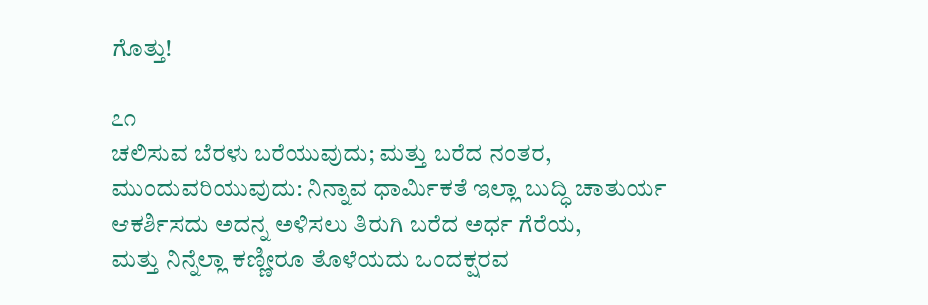ಗೊತ್ತು!

೭೧
ಚಲಿಸುವ ಬೆರಳು ಬರೆಯುವುದು; ಮತ್ತು ಬರೆದ ನಂತರ,
ಮುಂದುವರಿಯುವುದು: ನಿನ್ನಾವ ಧಾರ್ಮಿಕತೆ ಇಲ್ಲಾ ಬುದ್ಧಿ ಚಾತುರ್ಯ
ಆಕರ್ಶಿಸದು ಅದನ್ನ ಅಳಿಸಲು ತಿರುಗಿ ಬರೆದ ಅರ್ಧ ಗೆರೆಯ,
ಮತ್ತು ನಿನ್ನೆಲ್ಲಾ ಕಣ್ಣೀರೂ ತೊಳೆಯದು ಒಂದಕ್ಷರವ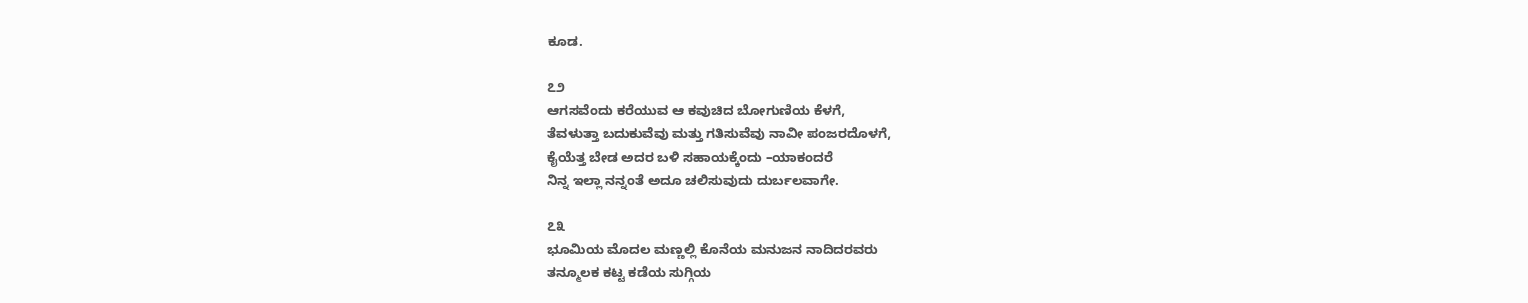ಕೂಡ.

೭೨
ಆಗಸವೆಂದು ಕರೆಯುವ ಆ ಕವುಚಿದ ಬೋಗುಣಿಯ ಕೆಳಗೆ,
ತೆವಳುತ್ತಾ ಬದುಕುವೆವು ಮತ್ತು ಗತಿಸುವೆವು ನಾವೀ ಪಂಜರದೊಳಗೆ,
ಕೈಯೆತ್ತ ಬೇಡ ಅದರ ಬಳಿ ಸಹಾಯಕ್ಕೆಂದು –ಯಾಕಂದರೆ
ನಿನ್ನ ಇಲ್ಲಾ ನನ್ನಂತೆ ಅದೂ ಚಲಿಸುವುದು ದುರ್ಬಲವಾಗೇ.

೭೩
ಭೂಮಿಯ ಮೊದಲ ಮಣ್ಣಲ್ಲಿ ಕೊನೆಯ ಮನುಜನ ನಾದಿದರವರು
ತನ್ಮೂಲಕ ಕಟ್ಟ ಕಡೆಯ ಸುಗ್ಗಿಯ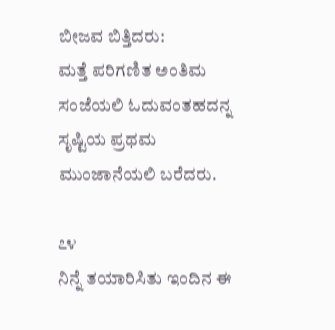ಬೀಜವ ಬಿತ್ತಿದರು:
ಮತ್ತೆ ಪರಿಗಣಿತ ಅಂತಿಮ ಸಂಜೆಯಲಿ ಓದುವಂತಹದನ್ನ
ಸೃಷ್ಟಿಯ ಪ್ರಥಮ ಮುಂಜಾನೆಯಲಿ ಬರೆದರು.

೭೪
ನಿನ್ನೆ ತಯಾರಿಸಿತು ಇಂದಿನ ಈ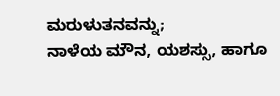ಮರುಳುತನವನ್ನು;
ನಾಳೆಯ ಮೌನ, ಯಶಸ್ಸು, ಹಾಗೂ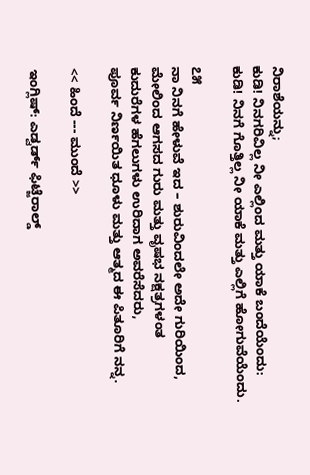ನಿರಾಶೆಯನ್ನು;
ಕುಡಿ! ನಿನಗರಿವಿಲ್ಲ ನೀ ಎಲ್ಲಿಂದ ಮತ್ತು ಯಾಕೆ ಬಂದೆಯೆಂದು:
ಕುಡಿ! ನಿನಗೆ ಗೊತ್ತಿಲ್ಲ ನೀ ಯಾಕೆ ಮತ್ತು ಎಲ್ಲಿಗೆ ಹೋಗುವೆಯೆಂದು.

೭೫
ನಾ ನಿನಗೆ ಹೇಳುವೆ ಇದ – ಶುರುವಿಂದಲೇ ಅದೇ ಗುರಿಯಿಂದ,
ಮೇಲಿಂದ ಆಗಸದ ಗುರು ಮತ್ತು ವೃಷಭ ನಕ್ಷತ್ರಗಳಂತ
ಕುದುರೆಗಳ ಹೆಗಲುಗಳು ಉರಿದಾಗ ಅವರೆಸೆದರು,
ಪೂರ್ವ ನಿರ್ಣಯಿತ ಧೂಳು ಮತ್ತು ಆತ್ಮದ ಈ ಪಿತೂರಿಗೆ ನನ್ನ.

<< ಹಿಂದೆ --- ಮುಂದೆ >>

ಇಂಗ್ಲಿಷ್: ಎಡ್ವರ್ಡ್ ಫಿಟ್ಜೆರಾಲ್ಡ್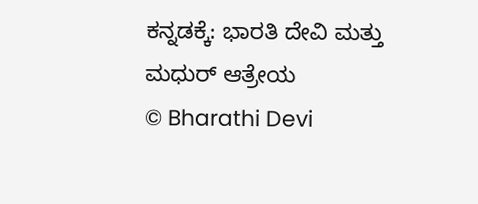ಕನ್ನಡಕ್ಕೆ: ಭಾರತಿ ದೇವಿ ಮತ್ತು ಮಧುರ್ ಆತ್ರೇಯ
© Bharathi Devi